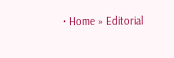• Home » Editorial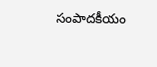సంపాదకీయం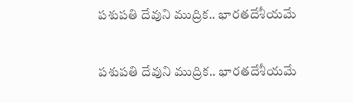పశుపతి దేవుని ముద్రిక.. భారతదేశీయమే

పశుపతి దేవుని ముద్రిక.. భారతదేశీయమే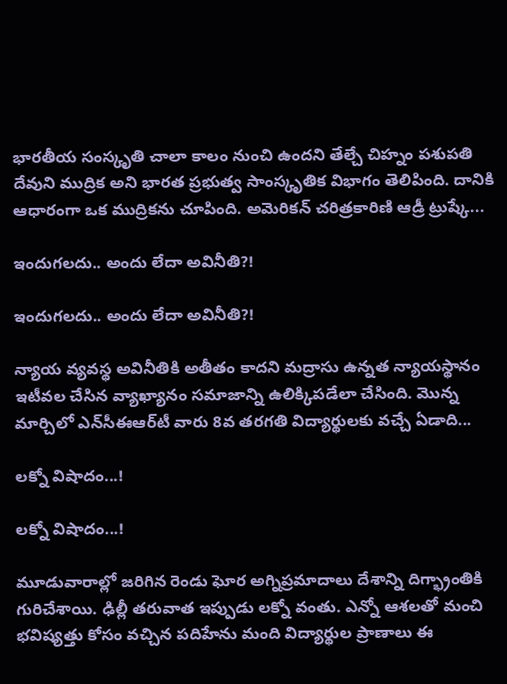భారతీయ సంస్కృతి చాలా కాలం నుంచి ఉందని తేల్చే చిహ్నం పశుపతి దేవుని ముద్రిక అని భారత ప్రభుత్వ సాంస్కృతిక విభాగం తెలిపింది. దానికి ఆధారంగా ఒక ముద్రికను చూపింది. అమెరికన్ చరిత్రకారిణి ఆడ్రీ ట్రుష్కే...

ఇందుగలదు.. అందు లేదా అవినీతి?!

ఇందుగలదు.. అందు లేదా అవినీతి?!

న్యాయ వ్యవస్థ అవినీతికి అతీతం కాదని మద్రాసు ఉన్నత న్యాయస్థానం ఇటీవల చేసిన వ్యాఖ్యానం సమాజాన్ని ఉలిక్కిపడేలా చేసింది. మొన్న మార్చిలో ఎన్‌సీఈఆర్‌టీ వారు 8వ తరగతి విద్యార్థులకు వచ్చే ఏడాది...

లక్నో విషాదం...!

లక్నో విషాదం...!

మూడువారాల్లో జరిగిన రెండు ఘోర అగ్నిప్రమాదాలు దేశాన్ని దిగ్భ్రాంతికి గురిచేశాయి. ఢిల్లీ తరువాత ఇప్పుడు లక్నో వంతు. ఎన్నో ఆశలతో మంచి భవిష్యత్తు కోసం వచ్చిన పదిహేను మంది విద్యార్థుల ప్రాణాలు ఈ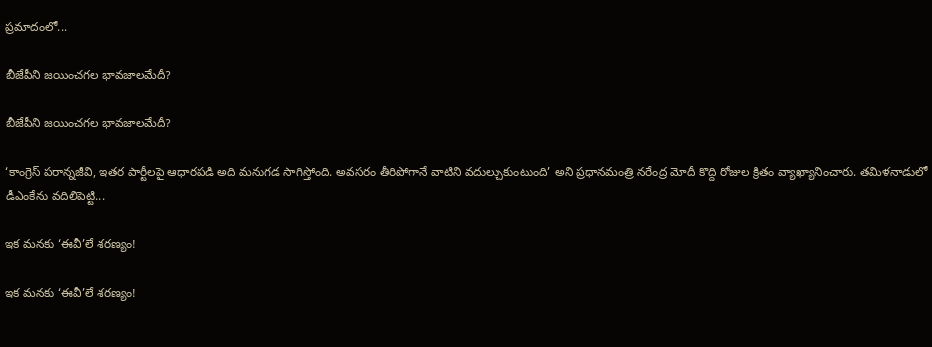ప్రమాదంలో...

బీజేపీని జయించగల భావజాలమేదీ?

బీజేపీని జయించగల భావజాలమేదీ?

‘కాంగ్రెస్ పరాన్నజీవి, ఇతర పార్టీలపై ఆధారపడి అది మనుగడ సాగిస్తోంది. అవసరం తీరిపోగానే వాటిని వదుల్చుకుంటుంది’ అని ప్రధానమంత్రి నరేంద్ర మోదీ కొద్ది రోజుల క్రితం వ్యాఖ్యానించారు. తమిళనాడులో డీఎంకేను వదిలిపెట్టి...

ఇక మనకు ‘ఈవీ’లే శరణ్యం!

ఇక మనకు ‘ఈవీ’లే శరణ్యం!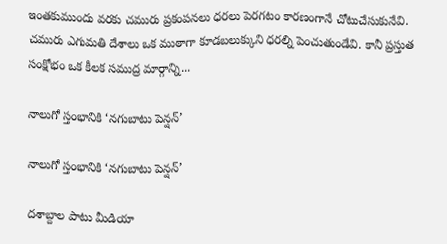ఇంతకుముందు వరకు చమురు ప్రకంపనలు ధరలు పెరగటం కారణంగానే చోటుచేసుకునేవి. చమురు ఎగుమతి దేశాలు ఒక ముఠాగా కూడబలుక్కుని ధరల్ని పెంచుతుండేవి. కానీ ప్రస్తుత సంక్షోభం ఒక కీలక సముద్ర మార్గాన్ని...

నాలుగో స్తంభానికి ‘నగుబాటు పెన్షన్‌’

నాలుగో స్తంభానికి ‘నగుబాటు పెన్షన్‌’

దశాబ్దాల పాటు మీడియా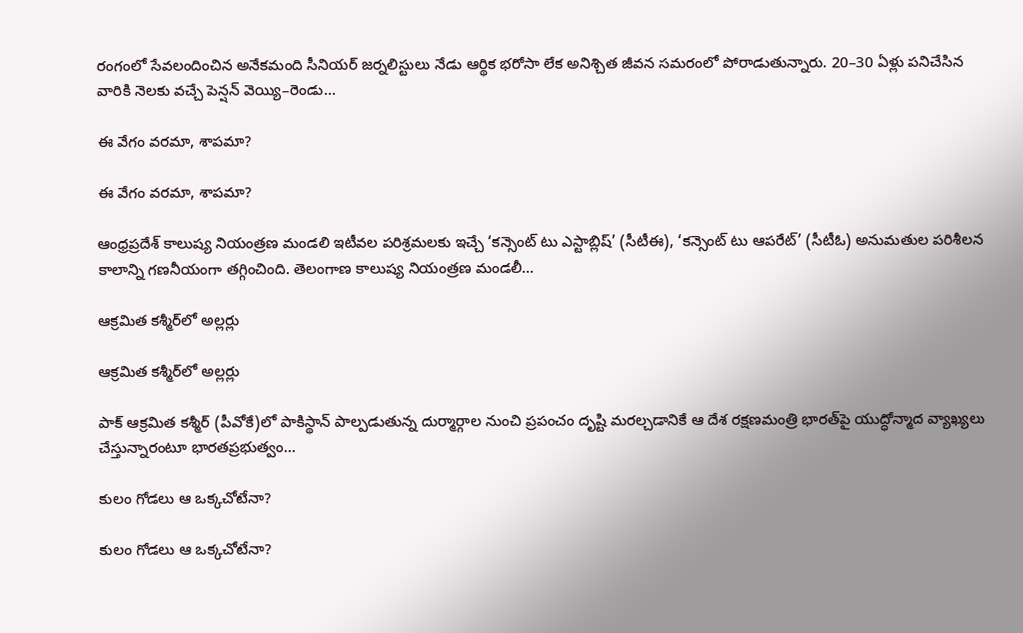రంగంలో సేవలందించిన అనేకమంది సీనియర్‌ జర్నలిస్టులు నేడు ఆర్థిక భరోసా లేక అనిశ్చిత జీవన సమరంలో పోరాడుతున్నారు. 20–30 ఏళ్లు పనిచేసిన వారికి నెలకు వచ్చే పెన్షన్‌ వెయ్యి–రెండు...

ఈ వేగం వరమా, శాపమా?

ఈ వేగం వరమా, శాపమా?

ఆంధ్రప్రదేశ్ కాలుష్య నియంత్రణ మండలి ఇటీవల పరిశ్రమలకు ఇచ్చే ‘కన్సెంట్ టు ఎస్టాబ్లిష్’ (సీటీఈ), ‘కన్సెంట్ టు ఆపరేట్’ (సీటీఓ) అనుమతుల పరిశీలన కాలాన్ని గణనీయంగా తగ్గించింది. తెలంగాణ కాలుష్య నియంత్రణ మండలీ...

ఆక్రమిత కశ్మీర్‌లో అల్లర్లు

ఆక్రమిత కశ్మీర్‌లో అల్లర్లు

పాక్‌ ఆక్రమిత కశ్మీర్‌ (పీవోకే)లో పాకిస్థాన్‌ పాల్పడుతున్న దుర్మార్గాల నుంచి ప్రపంచం దృష్టి మరల్చడానికే ఆ దేశ రక్షణమంత్రి భారత్‌పై యుద్ధోన్మాద వ్యాఖ్యలు చేస్తున్నారంటూ భారతప్రభుత్వం...

కులం గోడలు ఆ ఒక్కచోటేనా?

కులం గోడలు ఆ ఒక్కచోటేనా?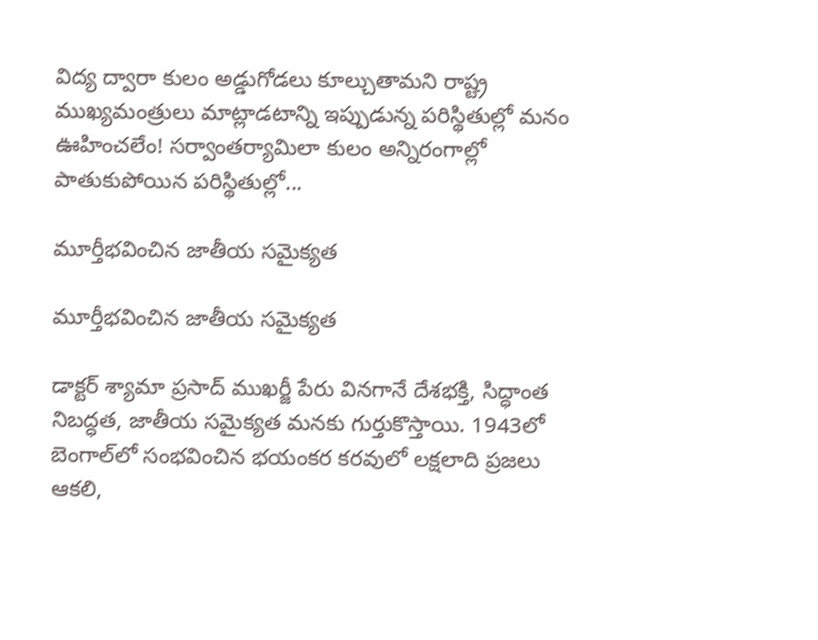విద్య ద్వారా కులం అడ్డుగోడలు కూల్చుతామని రాష్ట్ర ముఖ్యమంత్రులు మాట్లాడటాన్ని ఇప్పుడున్న పరిస్థితుల్లో మనం ఊహించలేం! సర్వాంతర్యామిలా కులం అన్నిరంగాల్లో పాతుకుపోయిన పరిస్థితుల్లో...

మూర్తీభవించిన జాతీయ సమైక్యత

మూర్తీభవించిన జాతీయ సమైక్యత

డాక్టర్ శ్యామా ప్రసాద్ ముఖర్జీ పేరు వినగానే దేశభక్తి, సిద్ధాంత నిబద్ధత, జాతీయ సమైక్యత మనకు గుర్తుకొస్తాయి. 1943లో బెంగాల్‌లో సంభవించిన భయంకర కరవులో లక్షలాది ప్రజలు ఆకలి,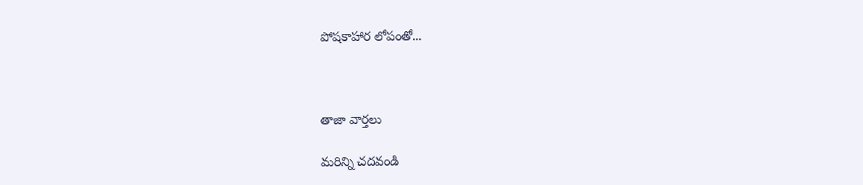పోషకాహార లోపంతో...



తాజా వార్తలు

మరిన్ని చదవండి